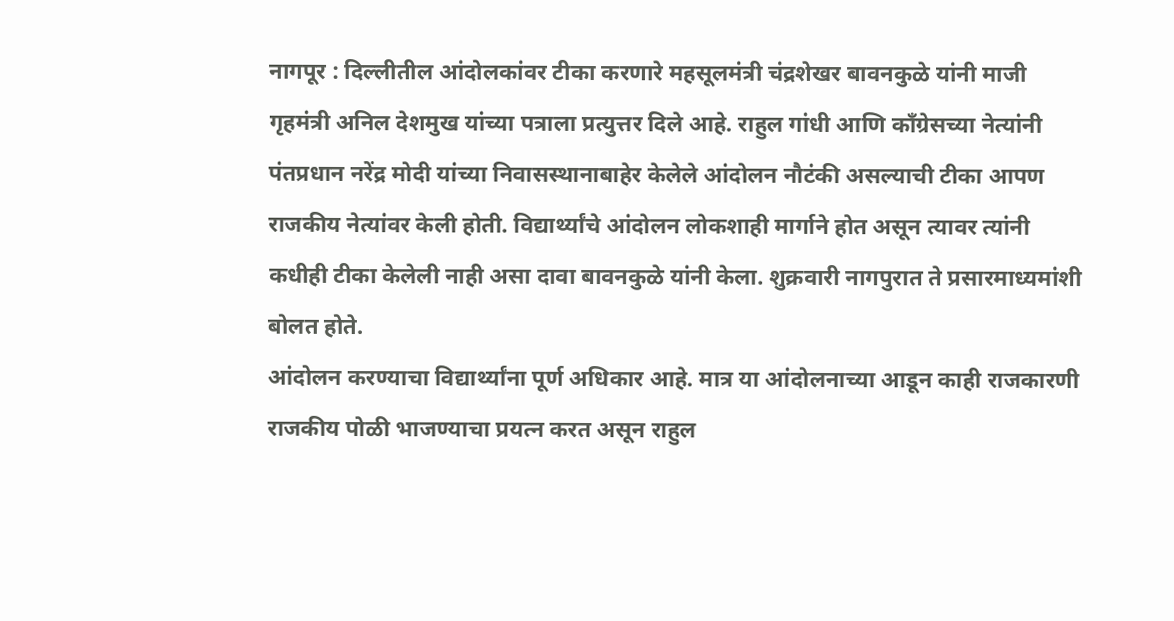नागपूर : दिल्लीतील आंदोलकांवर टीका करणारे महसूलमंत्री चंद्रशेखर बावनकुळे यांनी माजी गृहमंत्री अनिल देशमुख यांच्या पत्राला प्रत्युत्तर दिले आहे. राहुल गांधी आणि काँग्रेसच्या नेत्यांनी पंतप्रधान नरेंद्र मोदी यांच्या निवासस्थानाबाहेर केलेले आंदोलन नौटंकी असल्याची टीका आपण राजकीय नेत्यांवर केली होती. विद्यार्थ्यांचे आंदोलन लोकशाही मार्गाने होत असून त्यावर त्यांनी कधीही टीका केलेली नाही असा दावा बावनकुळे यांनी केला. शुक्रवारी नागपुरात ते प्रसारमाध्यमांशी बोलत होते.
आंदोलन करण्याचा विद्यार्थ्यांना पूर्ण अधिकार आहे. मात्र या आंदोलनाच्या आडून काही राजकारणी राजकीय पोळी भाजण्याचा प्रयत्न करत असून राहुल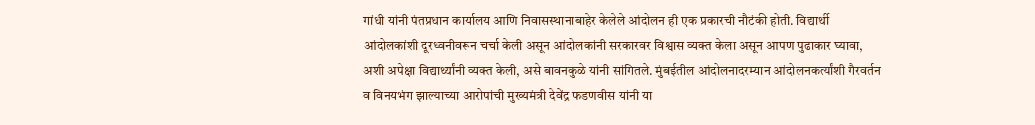गांधी यांनी पंतप्रधान कार्यालय आणि निवासस्थानाबाहेर केलेले आंदोलन ही एक प्रकारची नौटंकी होती. विद्यार्थी आंदोलकांशी दूरध्वनीवरून चर्चा केली असून आंदोलकांनी सरकारवर विश्वास व्यक्त केला असून आपण पुढाकार घ्यावा, अशी अपेक्षा विद्यार्थ्यांनी व्यक्त केली, असे बावनकुळे यांनी सांगितले. मुंबईतील आंदोलनादरम्यान आंदोलनकर्त्यांशी गैरवर्तन व विनयभंग झाल्याच्या आरोपांची मुख्यमंत्री देवेंद्र फडणवीस यांनी या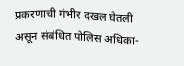प्रकरणाची गंभीर दखल घेतली असून संबंधित पोलिस अधिका-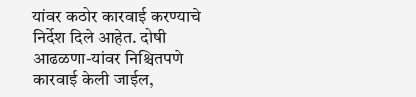यांवर कठोर कारवाई करण्याचे निर्देश दिले आहेत. दोषी आढळणा-यांवर निश्चितपणे कारवाई केली जाईल,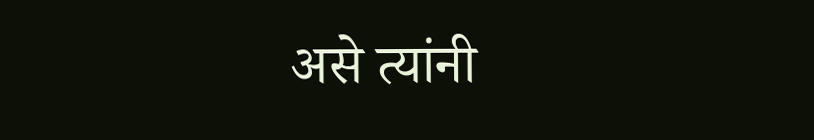असे त्यांनी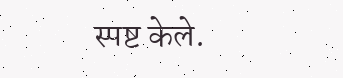स्पष्ट केले.